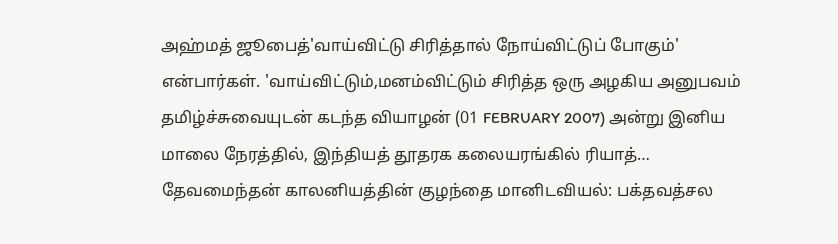அஹ்மத் ஜூபைத்'வாய்விட்டு சிரித்தால் நோய்விட்டுப் போகும்' என்பார்கள். 'வாய்விட்டும்,மனம்விட்டும் சிரித்த ஒரு அழகிய அனுபவம் தமிழ்ச்சுவையுடன் கடந்த வியாழன் (01 FEBRUARY 2007) அன்று இனிய மாலை நேரத்தில், இந்தியத் தூதரக கலையரங்கில் ரியாத்…
தேவமைந்தன் காலனியத்தின் குழந்தை மானிடவியல்: பக்தவத்சல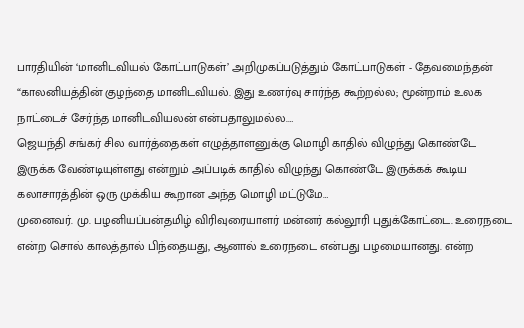பாரதியின் ‘மானிடவியல் கோட்பாடுகள்’ அறிமுகப்படுத்தும் கோட்பாடுகள் - தேவமைந்தன் “காலனியத்தின் குழந்தை மானிடவியல். இது உணர்வு சார்ந்த கூற்றல்ல; மூன்றாம் உலக நாட்டைச் சேர்ந்த மானிடவியலன் என்பதாலுமல்ல.…
ஜெயந்தி சங்கர் சில வார்த்தைகள் எழுத்தாளனுக்கு மொழி காதில் விழுந்து கொண்டே இருக்க வேண்டியுள்ளது என்றும் அப்படிக் காதில் விழுந்து கொண்டே இருக்கக் கூடிய கலாசாரத்தின் ஒரு முக்கிய கூறான அந்த மொழி மட்டுமே…
முனைவர். மு. பழனியப்பன்தமிழ் விரிவுரையாளர் மன்னர் கல்லூரி புதுக்கோட்டை. உரைநடை என்ற சொல் காலத்தால் பிந்தையது, ஆனால் உரைநடை என்பது பழமையானது. என்ற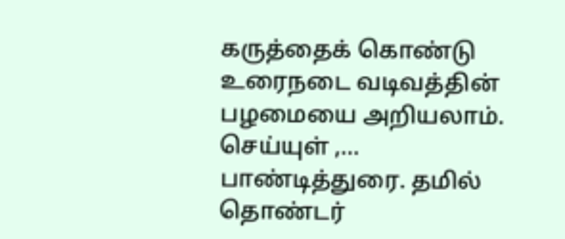கருத்தைக் கொண்டு உரைநடை வடிவத்தின் பழமையை அறியலாம். செய்யுள் ,…
பாண்டித்துரை. தமில் தொண்டர்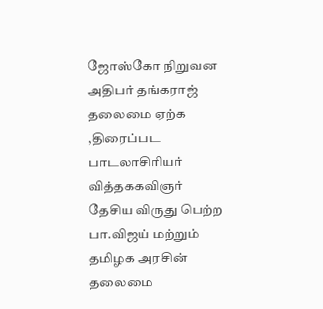ஜோஸ்கோ நிறுவன அதிபர் தங்கராஜ் தலைமை ஏற்க ,திரைப்பட பாடலாசிரியர் வித்தககவிஞர் தேசிய விருது பெற்ற பா.விஜய் மற்றும் தமிழக அரசின் தலைமை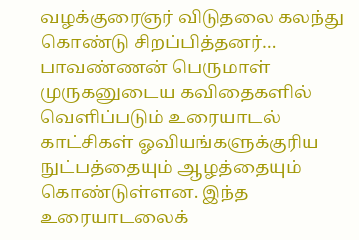வழக்குரைஞர் விடுதலை கலந்து கொண்டு சிறப்பித்தனர்…
பாவண்ணன் பெருமாள் முருகனுடைய கவிதைகளில் வெளிப்படும் உரையாடல் காட்சிகள் ஓவியங்களுக்குரிய நுட்பத்தையும் ஆழத்தையும் கொண்டுள்ளன. இந்த உரையாடலைக்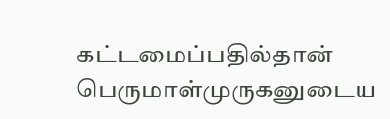கட்டமைப்பதில்தான் பெருமாள்முருகனுடைய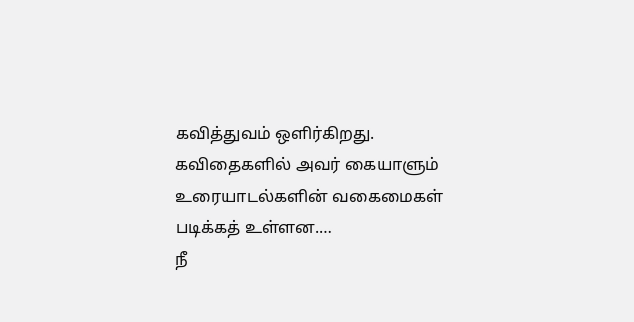கவித்துவம் ஒளிர்கிறது. கவிதைகளில் அவர் கையாளும் உரையாடல்களின் வகைமைகள் படிக்கத் உள்ளன.…
நீ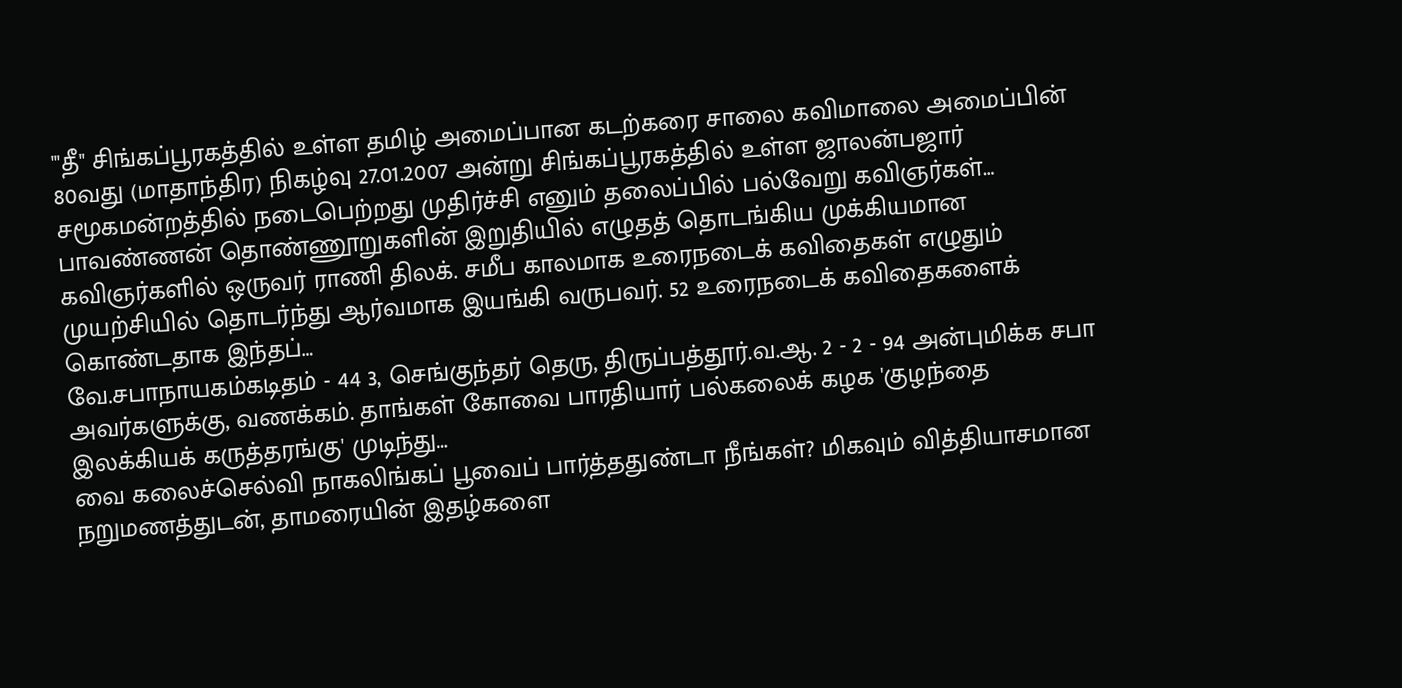"'தீ" சிங்கப்பூரகத்தில் உள்ள தமிழ் அமைப்பான கடற்கரை சாலை கவிமாலை அமைப்பின் 80வது (மாதாந்திர) நிகழ்வு 27.01.2007 அன்று சிங்கப்பூரகத்தில் உள்ள ஜாலன்பஜார் சமூகமன்றத்தில் நடைபெற்றது முதிர்ச்சி எனும் தலைப்பில் பல்வேறு கவிஞர்கள்…
பாவண்ணன் தொண்ணூறுகளின் இறுதியில் எழுதத் தொடங்கிய முக்கியமான கவிஞர்களில் ஒருவர் ராணி திலக். சமீப காலமாக உரைநடைக் கவிதைகள் எழுதும் முயற்சியில் தொடர்ந்து ஆர்வமாக இயங்கி வருபவர். 52 உரைநடைக் கவிதைகளைக் கொண்டதாக இந்தப்…
வே.சபாநாயகம்கடிதம் - 44 3, செங்குந்தர் தெரு, திருப்பத்தூர்.வ.ஆ. 2 - 2 - 94 அன்புமிக்க சபா அவர்களுக்கு, வணக்கம். தாங்கள் கோவை பாரதியார் பல்கலைக் கழக 'குழந்தை இலக்கியக் கருத்தரங்கு' முடிந்து…
வை கலைச்செல்வி நாகலிங்கப் பூவைப் பார்த்ததுண்டா நீங்கள்? மிகவும் வித்தியாசமான நறுமணத்துடன், தாமரையின் இதழ்களை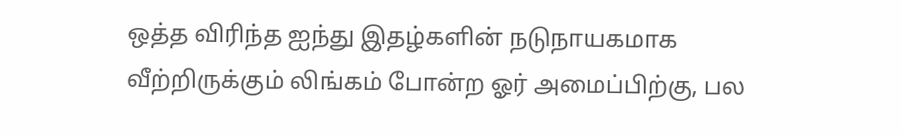ஒத்த விரிந்த ஐந்து இதழ்களின் நடுநாயகமாக வீற்றிருக்கும் லிங்கம் போன்ற ஓர் அமைப்பிற்கு, பல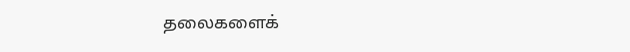தலைகளைக்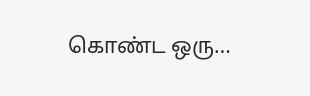கொண்ட ஒரு…